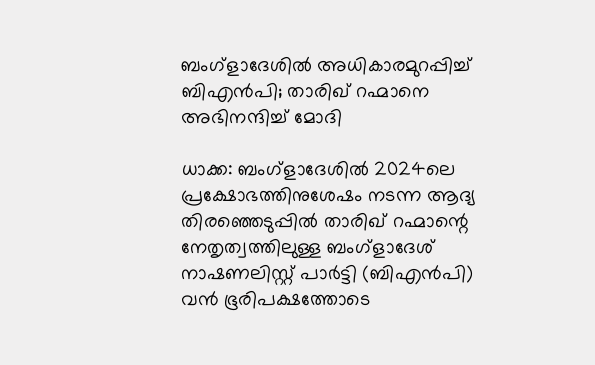ബംഗ്ളാദേശിൽ അധികാരമുറപ്പിച്ച് ബിഎൻപി; താരിഖ് റഹ്മാനെ അഭിനന്ദിച്ച് മോദി

ധാക്ക: ബംഗ്ളാദേശിൽ 2024ലെ പ്രക്ഷോഭത്തിനുശേഷം നടന്ന ആദ്യ തിരഞ്ഞെടുപ്പിൽ താരിഖ് റഹ്മാന്റെ നേതൃത്വത്തിലുള്ള ബംഗ്ളാദേശ് നാഷണലിസ്റ്റ് പാർട്ടി (ബിഎൻപി) വൻ ഭൂരിപക്ഷത്തോടെ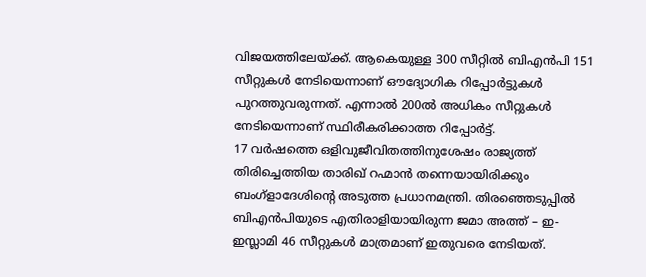വിജയത്തിലേയ്ക്ക്. ആകെയുള്ള 300 സീറ്റിൽ ബിഎൻപി 151 സീറ്റുകൾ നേടിയെന്നാണ് ഔദ്യോഗിക റിപ്പോർട്ടുകൾ പുറത്തുവരുന്നത്. എന്നാൽ 200ൽ അധികം സീറ്റുകൾ നേടിയെന്നാണ് സ്ഥിരീകരിക്കാത്ത റിപ്പോർട്ട്.
17 വർഷത്തെ ഒളിവുജീവിതത്തിനുശേഷം രാജ്യത്ത് തിരിച്ചെത്തിയ താരിഖ് റഹ്മാൻ തന്നെയായിരിക്കും ബംഗ്ളാദേശിന്റെ അടുത്ത പ്രധാനമന്ത്രി. തിരഞ്ഞെടുപ്പിൽ ബിഎൻപിയുടെ എതിരാളിയായിരുന്ന ജമാ അത്ത് – ഇ- ഇസ്ലാമി 46 സീറ്റുകൾ മാത്രമാണ് ഇതുവരെ നേടിയത്.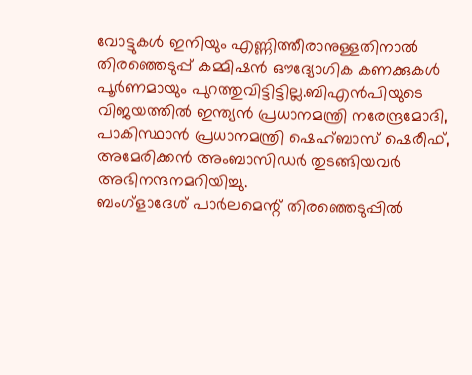വോട്ടുകൾ ഇനിയും എണ്ണിത്തീരാനുള്ളതിനാൽ തിരഞ്ഞെടുപ്പ് കമ്മിഷൻ ഔദ്യോഗിക കണക്കുകൾ പൂർണമായും പുറത്തുവിട്ടിട്ടില്ല.ബിഎൻപിയുടെ വിജയത്തിൽ ഇന്ത്യൻ പ്രധാനമന്ത്രി നരേന്ദ്രമോദി, പാകിസ്ഥാൻ പ്രധാനമന്ത്രി ഷെഹ്ബാസ് ഷെരീഫ്, അമേരിക്കൻ അംബാസിഡർ തുടങ്ങിയവർ അഭിനന്ദനമറിയിച്ചു.
ബംഗ്ളാദേശ് പാർലമെന്റ് തിരഞ്ഞെടുപ്പിൽ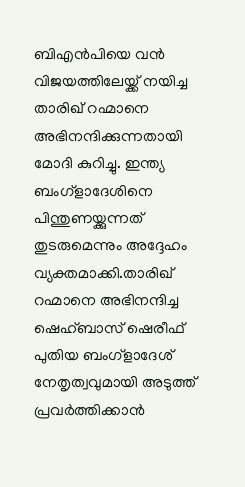ബിഎൻപിയെ വൻ വിജയത്തിലേയ്ക്ക് നയിച്ച താരിഖ് റഹ്മാനെ അഭിനന്ദിക്കുന്നതായി മോദി കുറിച്ചു. ഇന്ത്യ ബംഗ്ളാദേശിനെ പിന്തുണയ്ക്കുന്നത് തുടരുമെന്നും അദ്ദേഹം വ്യക്തമാക്കി.താരിഖ് റഹ്മാനെ അഭിനന്ദിച്ച ഷെഹ്ബാസ് ഷെരീഫ് പുതിയ ബംഗ്ളാദേശ് നേതൃത്വവുമായി അടുത്ത് പ്രവർത്തിക്കാൻ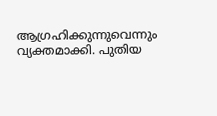ആഗ്രഹിക്കുന്നുവെന്നും വ്യക്തമാക്കി. പുതിയ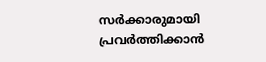സർക്കാരുമായി പ്രവർത്തിക്കാൻ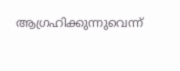ആഗ്രഹിക്കുന്നുവെന്ന്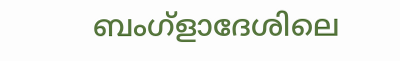ബംഗ്ളാദേശിലെ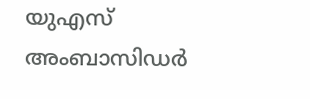യുഎസ് അംബാസിഡർ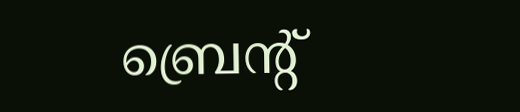ബ്രെന്റ്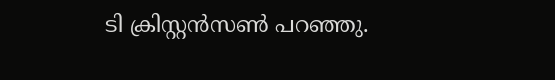ടി ക്രിസ്റ്റൻസൺ പറഞ്ഞു.